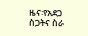ዜና፡የአደጋ ስጋትና ስራ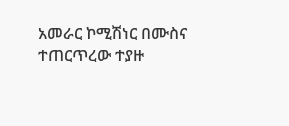አመራር ኮሚሽነር በሙስና ተጠርጥረው ተያዙ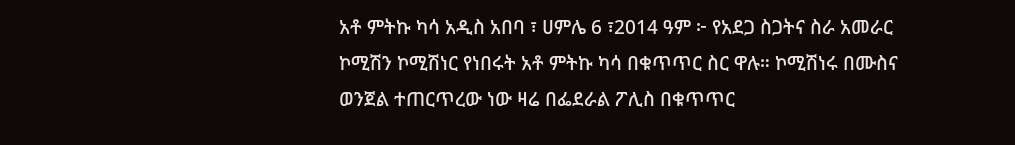አቶ ምትኩ ካሳ አዲስ አበባ ፣ ሀምሌ 6 ፣2014 ዓም ፦ የአደጋ ስጋትና ስራ አመራር ኮሚሽን ኮሚሽነር የነበሩት አቶ ምትኩ ካሳ በቁጥጥር ስር ዋሉ። ኮሚሽነሩ በሙስና ወንጀል ተጠርጥረው ነው ዛሬ በፌደራል ፖሊስ በቁጥጥር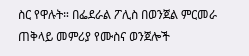ስር የዋሉት። በፌደራል ፖሊስ በወንጀል ምርመራ ጠቅላይ መምሪያ የሙስና ወንጀሎች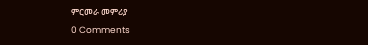ምርመራ መምሪያ
0 Comments